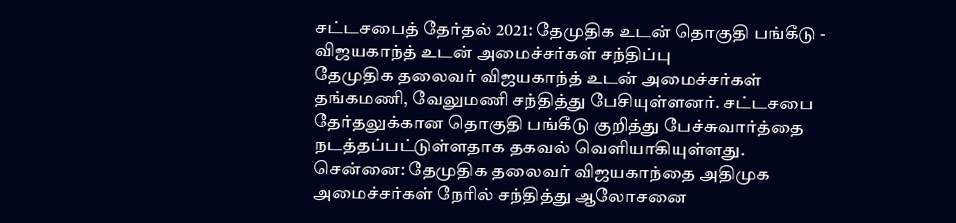சட்டசபைத் தேர்தல் 2021: தேமுதிக உடன் தொகுதி பங்கீடு - விஜயகாந்த் உடன் அமைச்சர்கள் சந்திப்பு
தேமுதிக தலைவர் விஜயகாந்த் உடன் அமைச்சர்கள் தங்கமணி, வேலுமணி சந்தித்து பேசியுள்ளனர். சட்டசபை தேர்தலுக்கான தொகுதி பங்கீடு குறித்து பேச்சுவார்த்தை நடத்தப்பட்டுள்ளதாக தகவல் வெளியாகியுள்ளது.
சென்னை: தேமுதிக தலைவர் விஜயகாந்தை அதிமுக அமைச்சர்கள் நேரில் சந்தித்து ஆலோசனை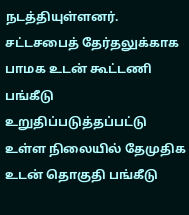நடத்தியுள்ளனர். சட்டசபைத் தேர்தலுக்காக பாமக உடன் கூட்டணி பங்கீடு உறுதிப்படுத்தப்பட்டு உள்ள நிலையில் தேமுதிக உடன் தொகுதி பங்கீடு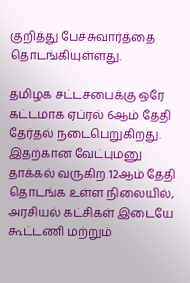குறித்து பேச்சுவார்த்தை தொடங்கியுள்ளது.

தமிழக சட்டசபைக்கு ஒரே கட்டமாக ஏப்ரல் 6ஆம் தேதி தேர்தல் நடைபெறுகிறது. இதற்கான வேட்புமனு தாக்கல் வருகிற 12ஆம் தேதி தொடங்க உள்ள நிலையில், அரசியல் கட்சிகள் இடையே கூட்டணி மற்றும்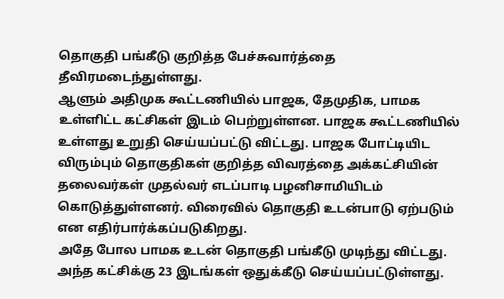தொகுதி பங்கீடு குறித்த பேச்சுவார்த்தை தீவிரமடைந்துள்ளது.
ஆளும் அதிமுக கூட்டணியில் பாஜக, தேமுதிக, பாமக உள்ளிட்ட கட்சிகள் இடம் பெற்றுள்ளன. பாஜக கூட்டணியில் உள்ளது உறுதி செய்யப்பட்டு விட்டது. பாஜக போட்டியிட விரும்பும் தொகுதிகள் குறித்த விவரத்தை அக்கட்சியின் தலைவர்கள் முதல்வர் எடப்பாடி பழனிசாமியிடம் கொடுத்துள்ளனர். விரைவில் தொகுதி உடன்பாடு ஏற்படும் என எதிர்பார்க்கப்படுகிறது.
அதே போல பாமக உடன் தொகுதி பங்கீடு முடிந்து விட்டது. அந்த கட்சிக்கு 23 இடங்கள் ஒதுக்கீடு செய்யப்பட்டுள்ளது.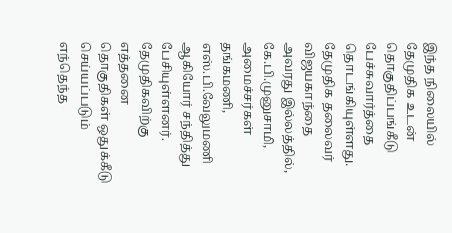இந்த நிலையில் தேமுதிக உடன் தொகுதிப்பங்கீடு பேச்சுவார்த்தை தொடங்கியுள்ளது.
தேமுதிக தலைவர் விஜயகாந்தை அவரது இல்லத்தில், கே.பி.முனுசாமி, அமைச்சர்கள் தங்கமணி, எஸ்.பி.வேலுமணி ஆகியோர் சந்தித்து பேசியுள்ளனர். தேமுதிகவிற்கு எத்தனை தொகுதிகள் ஒதுக்கீடு செய்யப்படும் எந்தெந்த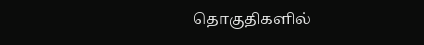தொகுதிகளில்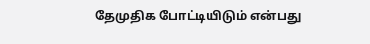தேமுதிக போட்டியிடும் என்பது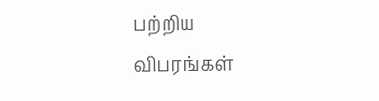பற்றிய விபரங்கள்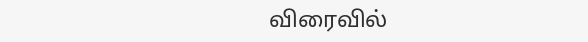விரைவில்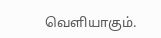வெளியாகும்.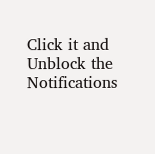Click it and Unblock the Notifications